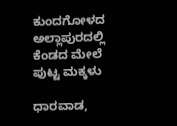ಕುಂದಗೋಳದ ಅಲ್ಲಾಪುರದಲ್ಲಿ ಕೆಂಡದ ಮೇಲೆ ಪುಟ್ಟ ಮಕ್ಕಳು

ಧಾರವಾಡ,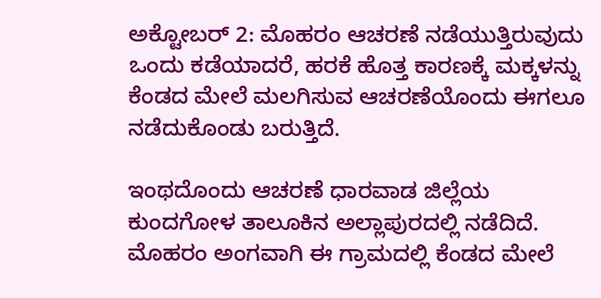ಅಕ್ಟೋಬರ್ 2: ಮೊಹರಂ ಆಚರಣೆ ನಡೆಯುತ್ತಿರುವುದು ಒಂದು ಕಡೆಯಾದರೆ, ಹರಕೆ ಹೊತ್ತ ಕಾರಣಕ್ಕೆ ಮಕ್ಕಳನ್ನು ಕೆಂಡದ ಮೇಲೆ ಮಲಗಿಸುವ ಆಚರಣೆಯೊಂದು ಈಗಲೂ ನಡೆದುಕೊಂಡು ಬರುತ್ತಿದೆ.

ಇಂಥದೊಂದು ಆಚರಣೆ ಧಾರವಾಡ ಜಿಲ್ಲೆಯ ಕುಂದಗೋಳ ತಾಲೂಕಿನ ಅಲ್ಲಾಪುರದಲ್ಲಿ ನಡೆದಿದೆ. ಮೊಹರಂ ಅಂಗವಾಗಿ ಈ ಗ್ರಾಮದಲ್ಲಿ ಕೆಂಡದ ಮೇಲೆ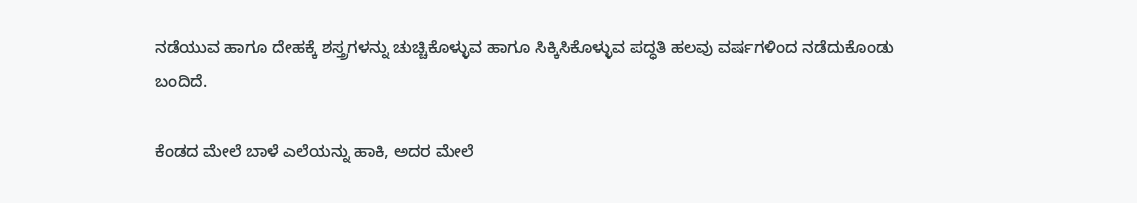ನಡೆಯುವ ಹಾಗೂ ದೇಹಕ್ಕೆ ಶಸ್ತ್ರಗಳನ್ನು ಚುಚ್ಚಿಕೊಳ್ಳುವ ಹಾಗೂ ಸಿಕ್ಕಿಸಿಕೊಳ್ಳುವ ಪದ್ಧತಿ ಹಲವು ವರ್ಷಗಳಿಂದ ನಡೆದುಕೊಂಡು ಬಂದಿದೆ.

ಕೆಂಡದ ಮೇಲೆ ಬಾಳೆ ಎಲೆಯನ್ನು ಹಾಕಿ‌, ಅದರ ಮೇಲೆ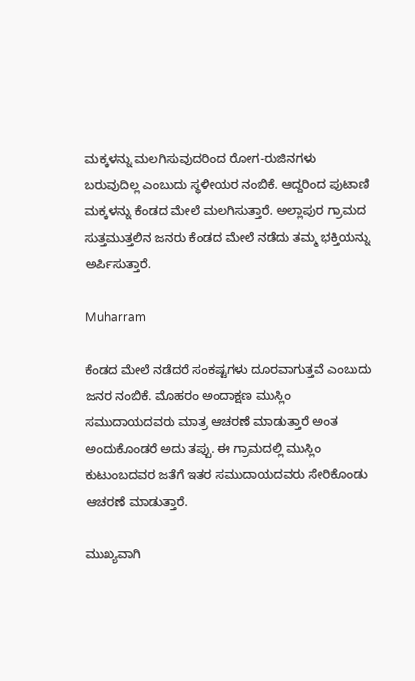ಮಕ್ಕಳನ್ನು ‌ಮಲಗಿಸುವುದರಿಂದ ರೋಗ-ರುಜಿನಗಳು ಬರುವುದಿಲ್ಲ ಎಂಬುದು ಸ್ಥಳೀಯರ ನಂಬಿಕೆ. ಆದ್ದರಿಂದ ಪುಟಾಣಿ ಮಕ್ಕಳನ್ನು ಕೆಂಡದ ಮೇಲೆ ಮಲಗಿಸುತ್ತಾರೆ. ಅಲ್ಲಾಪುರ ಗ್ರಾಮದ ಸುತ್ತಮುತ್ತಲಿನ ಜನರು ಕೆಂಡದ ಮೇಲೆ ನಡೆದು ತಮ್ಮ ಭಕ್ತಿಯನ್ನು ಅರ್ಪಿಸುತ್ತಾರೆ.

Muharram

ಕೆಂಡದ ಮೇಲೆ ನಡೆದರೆ ಸಂಕಷ್ಟಗಳು ದೂರವಾಗುತ್ತವೆ ಎಂಬುದು ಜನರ ನಂಬಿಕೆ. ಮೊಹರಂ ಅಂದಾಕ್ಷಣ ಮುಸ್ಲಿಂ ಸಮುದಾಯದವರು ಮಾತ್ರ ಆಚರಣೆ ಮಾಡುತ್ತಾರೆ ಅಂತ ಅಂದುಕೊಂಡರೆ ಅದು ತಪ್ಪು. ಈ ಗ್ರಾಮದಲ್ಲಿ ಮುಸ್ಲಿಂ ಕುಟುಂಬದವರ ಜತೆಗೆ ಇತರ ಸಮುದಾಯದವರು ಸೇರಿಕೊಂಡು ಆಚರಣೆ ಮಾಡುತ್ತಾರೆ.

ಮುಖ್ಯವಾಗಿ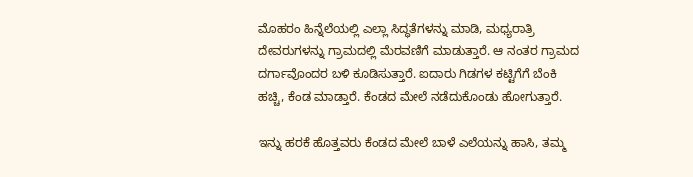ಮೊಹರಂ ಹಿನ್ನೆಲೆಯಲ್ಲಿ ಎಲ್ಲಾ ಸಿದ್ಧತೆಗಳನ್ನು ಮಾಡಿ, ಮಧ್ಯರಾತ್ರಿ ದೇವರುಗಳನ್ನು ಗ್ರಾಮದಲ್ಲಿ ಮೆರವಣಿಗೆ ಮಾಡುತ್ತಾರೆ. ಆ ನಂತರ ಗ್ರಾಮದ ದರ್ಗಾವೊಂದರ ಬಳಿ ಕೂಡಿಸುತ್ತಾರೆ. ಐದಾರು ಗಿಡಗಳ ಕಟ್ಟಿಗೆಗೆ ಬೆಂಕಿ ಹಚ್ಚಿ, ಕೆಂಡ ಮಾಡ್ತಾರೆ. ಕೆಂಡದ ಮೇಲೆ ನಡೆದುಕೊಂಡು‌ ಹೋಗುತ್ತಾರೆ.

ಇನ್ನು ಹರಕೆ ಹೊತ್ತವರು ಕೆಂಡದ ಮೇಲೆ ಬಾಳೆ ಎಲೆಯನ್ನು ಹಾಸಿ, ತಮ್ಮ‌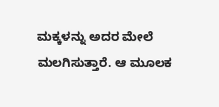ಮಕ್ಕಳನ್ನು ಅದರ ಮೇಲೆ ಮಲಗಿಸುತ್ತಾರೆ. ಆ ಮೂಲಕ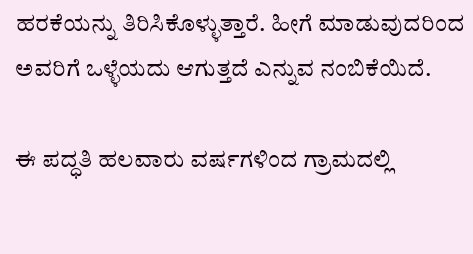ಹರಕೆಯನ್ನು ತಿರಿಸಿಕೊಳ್ಳುತ್ತಾರೆ. ಹೀಗೆ ಮಾಡುವುದರಿಂದ ಅವರಿಗೆ ಒಳ್ಳೆಯದು ಆಗುತ್ತದೆ ಎನ್ನುವ ನಂಬಿಕೆಯಿದೆ.

ಈ ಪದ್ಧತಿ ಹಲವಾರು ವರ್ಷಗಳಿಂದ ಗ್ರಾಮದಲ್ಲಿ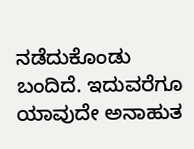ನಡೆದುಕೊಂಡು ಬಂದಿದೆ. ಇದುವರೆಗೂ ಯಾವುದೇ ಅನಾಹುತ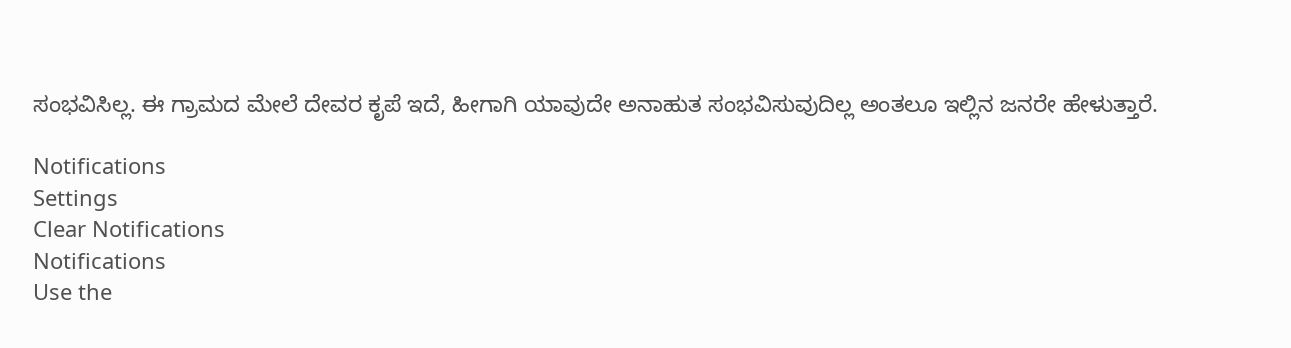ಸಂಭವಿಸಿಲ್ಲ. ಈ ಗ್ರಾಮದ ಮೇಲೆ ದೇವರ ಕೃಪೆ ಇದೆ, ಹೀಗಾಗಿ ಯಾವುದೇ ಅನಾಹುತ ಸಂಭವಿಸುವುದಿಲ್ಲ ಅಂತಲೂ ಇಲ್ಲಿನ ಜನರೇ ಹೇಳುತ್ತಾರೆ.

Notifications
Settings
Clear Notifications
Notifications
Use the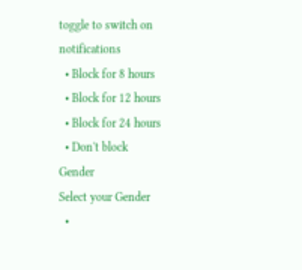toggle to switch on notifications
  • Block for 8 hours
  • Block for 12 hours
  • Block for 24 hours
  • Don't block
Gender
Select your Gender
  •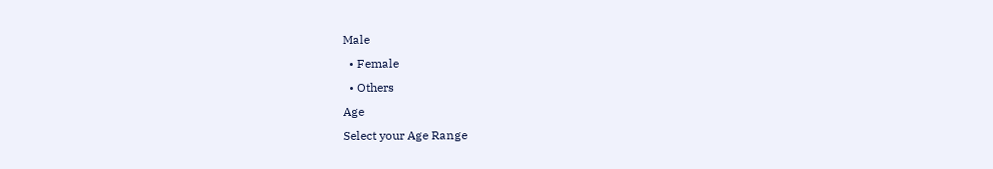Male
  • Female
  • Others
Age
Select your Age Range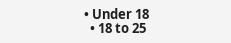• Under 18
  • 18 to 25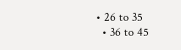• 26 to 35
  • 36 to 45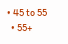• 45 to 55
  • 55+